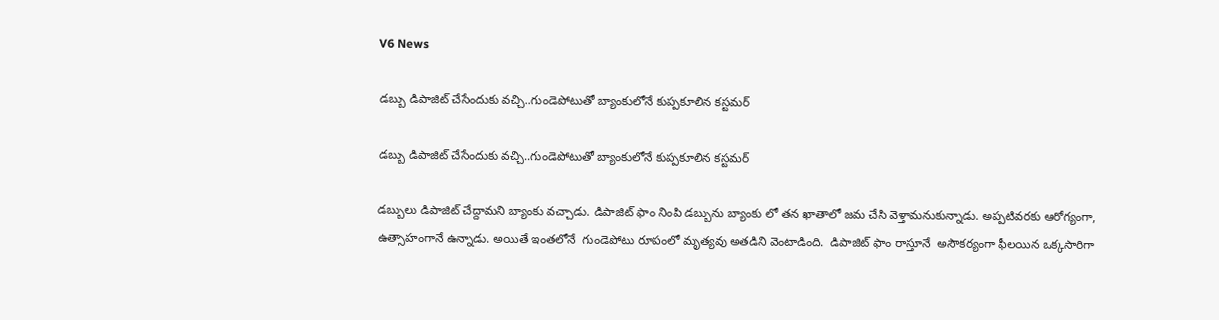V6 News

డబ్బు డిపాజిట్ చేసేందుకు వచ్చి..గుండెపోటుతో బ్యాంకులోనే కుప్పకూలిన కస్టమర్

డబ్బు డిపాజిట్ చేసేందుకు వచ్చి..గుండెపోటుతో బ్యాంకులోనే కుప్పకూలిన కస్టమర్

డబ్బులు డిపాజిట్ చేద్దామని బ్యాంకు వచ్చాడు. డిపాజిట్ ఫాం నింపి డబ్బును బ్యాంకు లో తన ఖాతాలో జమ చేసి వెళ్తామనుకున్నాడు. అప్పటివరకు ఆరోగ్యంగా, ఉత్సాహంగానే ఉన్నాడు. అయితే ఇంతలోనే  గుండెపోటు రూపంలో మృత్యవు అతడిని వెంటాడింది.  డిపాజిట్ ఫాం రాస్తూనే  అసౌకర్యంగా ఫీలయిన ఒక్కసారిగా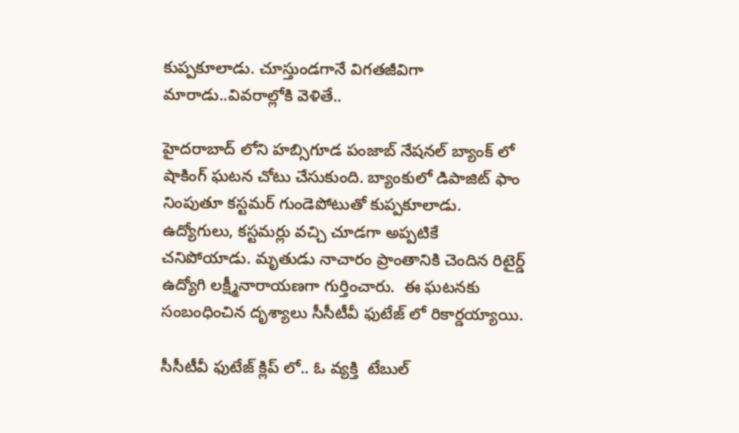కుప్పకూలాడు. చూస్తుండగానే విగతజీవిగా మారాడు..వివరాల్లోకి వెళితే..

హైదరాబాద్ లోని హబ్సిగూడ పంజాబ్ నేషనల్ బ్యాంక్ లో షాకింగ్ ఘటన చోటు చేసుకుంది. బ్యాంకులో డిపాజిట్ ఫాం నింపుతూ కస్టమర్ గుండెపోటుతో కుప్పకూలాడు. ఉద్యోగులు, కస్టమర్లు వచ్చి చూడగా అప్పటికే చనిపోయాడు. మృతుడు నాచారం ప్రాంతానికి చెందిన రిటైర్డ్ ఉద్యోగి లక్ష్మీనారాయణగా గుర్తించారు.  ఈ ఘటనకు సంబంధించిన దృశ్యాలు సీసీటీవీ ఫుటేజ్ లో రికార్డయ్యాయి.

సీసీటీవీ ఫుటేజ్ క్లిప్ లో.. ఓ వ్యక్తి  టేబుల్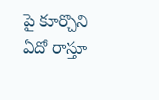పై కూర్చొని ఏదో రాస్తూ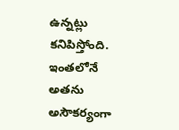ఉన్నట్లు కనిపిస్తోంది. ఇంతలోనే  అతను అసౌకర్యంగా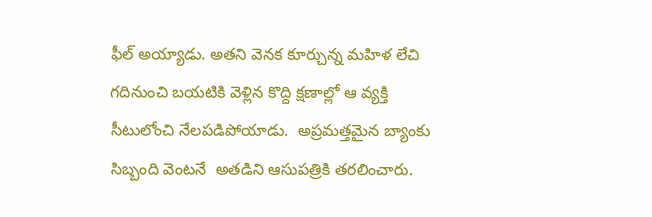ఫీల్ అయ్యాడు. అతని వెనక కూర్చున్న మహిళ లేచి గదినుంచి బయటికి వెళ్లిన కొద్ది క్షణాల్లో ఆ వ్యక్తి సీటులోంచి నేలపడిపోయాడు.  అప్రమత్తమైన బ్యాంకు సిబ్బంది వెంటనే  అతడిని ఆసుపత్రికి తరలించారు.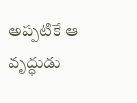అప్పటికే ఆ వృద్ధుడు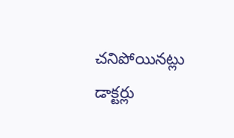చనిపోయినట్లు డాక్టర్లు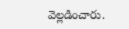వెల్లడించారు.